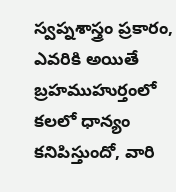స్వప్నశాస్త్రం ప్రకారం, ఎవరికి అయితే బ్రహముహుర్తంలో కలలో ధాన్యం కనిపిస్తుందో, వారి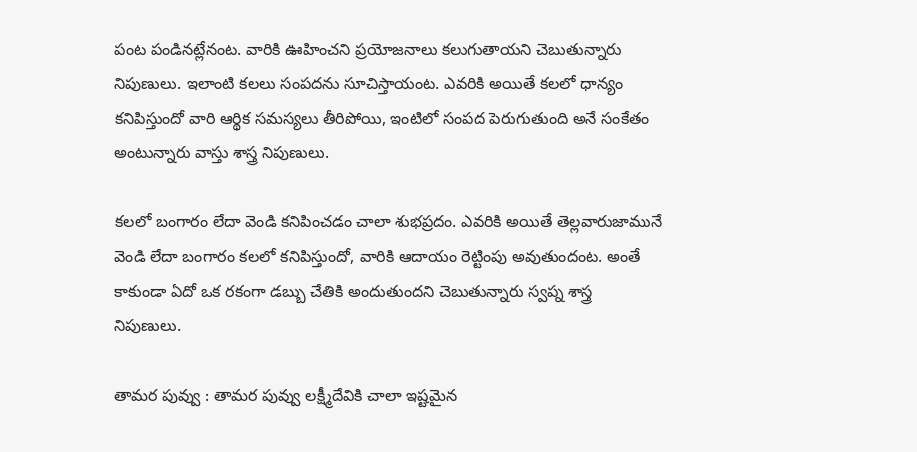పంట పండినట్లేనంట. వారికి ఊహించని ప్రయోజనాలు కలుగుతాయని చెబుతున్నారు నిపుణులు. ఇలాంటి కలలు సంపదను సూచిస్తాయంట. ఎవరికి అయితే కలలో ధాన్యం కనిపిస్తుందో వారి ఆర్థిక సమస్యలు తీరిపోయి, ఇంటిలో సంపద పెరుగుతుంది అనే సంకేతం అంటున్నారు వాస్తు శాస్త్ర నిపుణులు.

కలలో బంగారం లేదా వెండి కనిపించడం చాలా శుభప్రదం. ఎవరికి అయితే తెల్లవారుజామునే వెండి లేదా బంగారం కలలో కనిపిస్తుందో, వారికి ఆదాయం రెట్టింపు అవుతుందంట. అంతే కాకుండా ఏదో ఒక రకంగా డబ్బు చేతికి అందుతుందని చెబుతున్నారు స్వప్న శాస్త్ర నిపుణులు.

తామర పువ్వు : తామర పువ్వు లక్ష్మీదేవికి చాలా ఇష్టమైన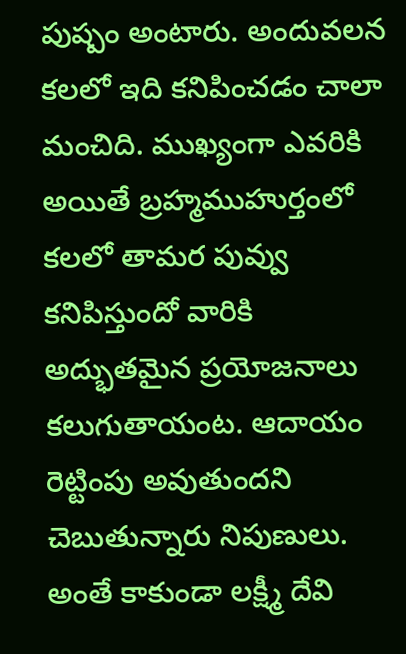పుష్పం అంటారు. అందువలన కలలో ఇది కనిపించడం చాలా మంచిది. ముఖ్యంగా ఎవరికి అయితే బ్రహ్మముహుర్తంలో కలలో తామర పువ్వు కనిపిస్తుందో వారికి అద్భుతమైన ప్రయోజనాలు కలుగుతాయంట. ఆదాయం రెట్టింపు అవుతుందని చెబుతున్నారు నిపుణులు. అంతే కాకుండా లక్ష్మీ దేవి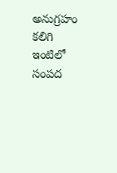అనుగ్రహం కలిగి ఇంటిలో సంపద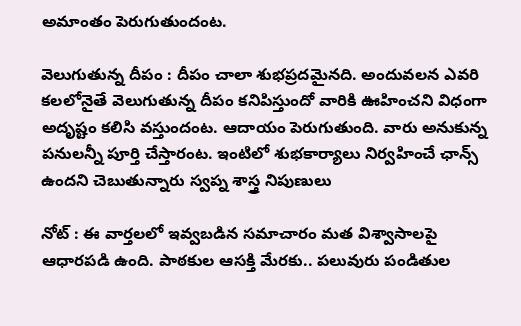అమాంతం పెరుగుతుందంట.

వెలుగుతున్న దీపం : దీపం చాలా శుభప్రదమైనది. అందువలన ఎవరి కలలోనైతే వెలుగుతున్న దీపం కనిపిస్తుందో వారికి ఊహించని విధంగా అదృష్టం కలిసి వస్తుందంట. ఆదాయం పెరుగుతుంది. వారు అనుకున్న పనులన్నీ పూర్తి చేస్తారంట. ఇంటిలో శుభకార్యాలు నిర్వహించే ఛాన్స్ ఉందని చెబుతున్నారు స్వప్న శాస్త్ర నిపుణులు

నోట్ : ఈ వార్తలలో ఇవ్వబడిన సమాచారం మత విశ్వాసాలపై ఆధారపడి ఉంది. పాఠకుల ఆసక్తి మేరకు.. పలువురు పండితుల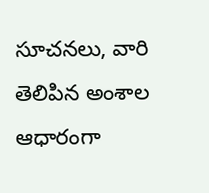సూచనలు, వారి తెలిపిన అంశాల ఆధారంగా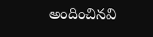అందించినవి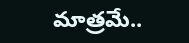మాత్రమే..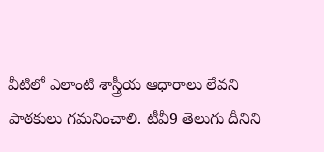వీటిలో ఎలాంటి శాస్త్రీయ ఆధారాలు లేవని పాఠకులు గమనించాలి. టీవీ9 తెలుగు దీనిని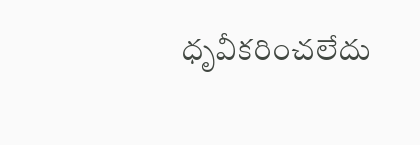ధృవీకరించలేదు